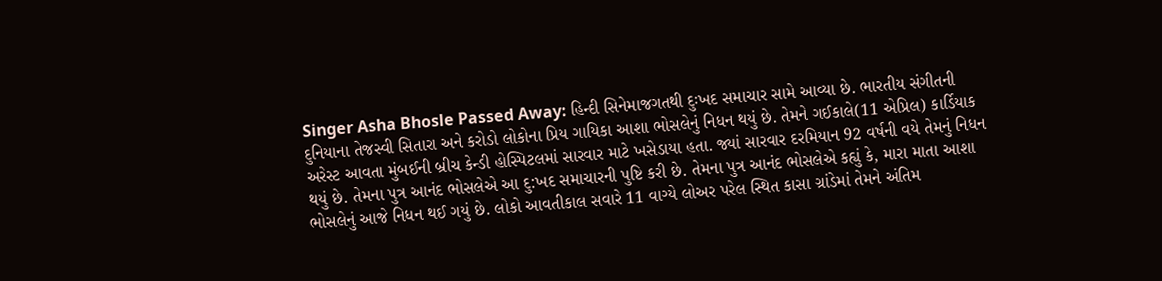Singer Asha Bhosle Passed Away: હિન્દી સિનેમાજગતથી દુઃખદ સમાચાર સામે આવ્યા છે. ભારતીય સંગીતની દુનિયાના તેજસ્વી સિતારા અને કરોડો લોકોના પ્રિય ગાયિકા આશા ભોસલેનું નિધન થયું છે. તેમને ગઈકાલે(11 એપ્રિલ) કાર્ડિયાક અરેસ્ટ આવતા મુંબઈની બ્રીચ કેન્ડી હોસ્પિટલમાં સારવાર માટે ખસેડાયા હતા. જ્યાં સારવાર દરમિયાન 92 વર્ષની વયે તેમનું નિધન થયું છે. તેમના પુત્ર આનંદ ભોસલેએ આ દુ:ખદ સમાચારની પુષ્ટિ કરી છે. તેમના પુત્ર આનંદ ભોસલેએ કહ્યું કે, મારા માતા આશા ભોસલેનું આજે નિધન થઈ ગયું છે. લોકો આવતીકાલ સવારે 11 વાગ્યે લોઅર પરેલ સ્થિત કાસા ગ્રાંડેમાં તેમને અંતિમ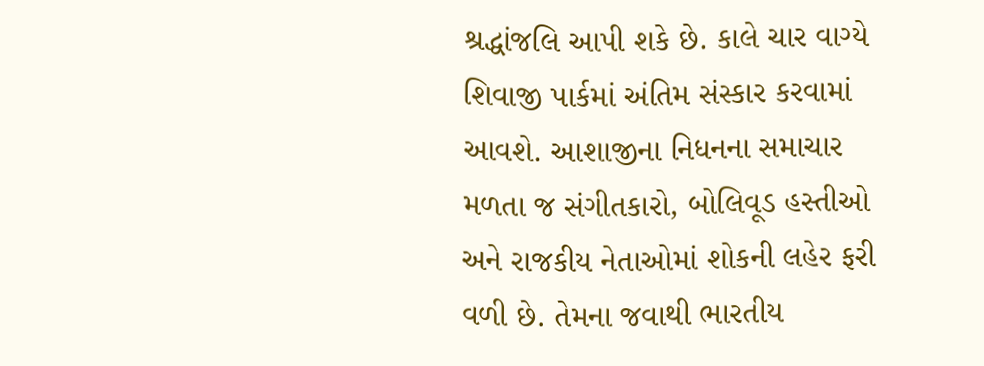શ્રદ્ધાંજલિ આપી શકે છે. કાલે ચાર વાગ્યે શિવાજી પાર્કમાં અંતિમ સંસ્કાર કરવામાં આવશે. આશાજીના નિધનના સમાચાર મળતા જ સંગીતકારો, બોલિવૂડ હસ્તીઓ અને રાજકીય નેતાઓમાં શોકની લહેર ફરી વળી છે. તેમના જવાથી ભારતીય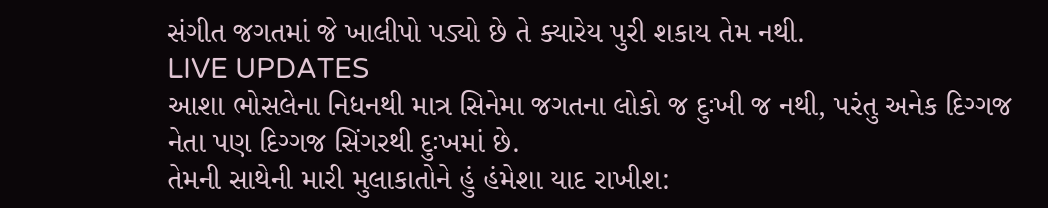સંગીત જગતમાં જે ખાલીપો પડ્યો છે તે ક્યારેય પુરી શકાય તેમ નથી.
LIVE UPDATES
આશા ભોસલેના નિધનથી માત્ર સિનેમા જગતના લોકો જ દુઃખી જ નથી, પરંતુ અનેક દિગ્ગજ નેતા પણ દિગ્ગજ સિંગરથી દુઃખમાં છે.
તેમની સાથેની મારી મુલાકાતોને હું હંમેશા યાદ રાખીશ: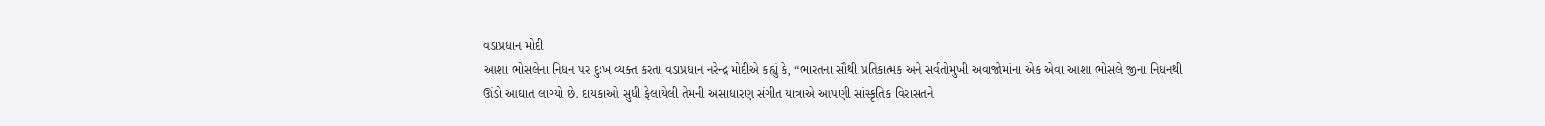વડાપ્રધાન મોદી
આશા ભોસલેના નિધન પર દુઃખ વ્યક્ત કરતા વડાપ્રધાન નરેન્દ્ર મોદીએ કહ્યું કે, “ભારતના સૌથી પ્રતિકાત્મક અને સર્વતોમુખી અવાજોમાંના એક એવા આશા ભોસલે જીના નિધનથી ઊંડો આઘાત લાગ્યો છે. દાયકાઓ સુધી ફેલાયેલી તેમની અસાધારણ સંગીત યાત્રાએ આપણી સાંસ્કૃતિક વિરાસતને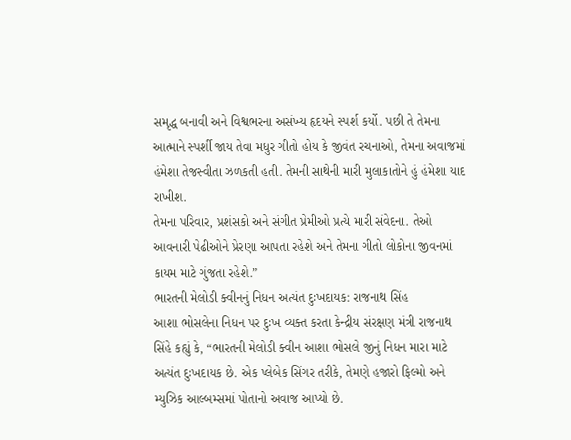સમૃદ્ધ બનાવી અને વિશ્વભરના અસંખ્ય હૃદયને સ્પર્શ કર્યો. પછી તે તેમના આત્માને સ્પર્શી જાય તેવા મધુર ગીતો હોય કે જીવંત રચનાઓ, તેમના અવાજમાં હંમેશા તેજસ્વીતા ઝળકતી હતી. તેમની સાથેની મારી મુલાકાતોને હું હંમેશા યાદ રાખીશ.
તેમના પરિવાર, પ્રશંસકો અને સંગીત પ્રેમીઓ પ્રત્યે મારી સંવેદના. તેઓ આવનારી પેઢીઓને પ્રેરણા આપતા રહેશે અને તેમના ગીતો લોકોના જીવનમાં કાયમ માટે ગુંજતા રહેશે.”
ભારતની મેલોડી ક્વીનનું નિધન અત્યંત દુઃખદાયક: રાજનાથ સિંહ
આશા ભોસલેના નિધન પર દુઃખ વ્યક્ત કરતા કેન્દ્રીય સંરક્ષણ મંત્રી રાજનાથ સિંહે કહ્યું કે, “ભારતની મેલોડી ક્વીન આશા ભોસલે જીનું નિધન મારા માટે અત્યંત દુઃખદાયક છે. એક પ્લેબેક સિંગર તરીકે, તેમણે હજારો ફિલ્મો અને મ્યુઝિક આલ્બમ્સમાં પોતાનો અવાજ આપ્યો છે.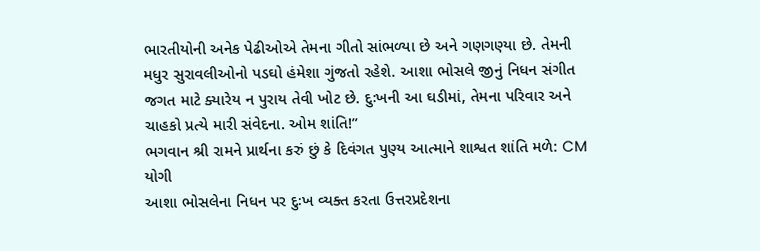ભારતીયોની અનેક પેઢીઓએ તેમના ગીતો સાંભળ્યા છે અને ગણગણ્યા છે. તેમની મધુર સુરાવલીઓનો પડઘો હંમેશા ગુંજતો રહેશે. આશા ભોસલે જીનું નિધન સંગીત જગત માટે ક્યારેય ન પુરાય તેવી ખોટ છે. દુઃખની આ ઘડીમાં, તેમના પરિવાર અને ચાહકો પ્રત્યે મારી સંવેદના. ઓમ શાંતિ!”
ભગવાન શ્રી રામને પ્રાર્થના કરું છું કે દિવંગત પુણ્ય આત્માને શાશ્વત શાંતિ મળે: CM યોગી
આશા ભોસલેના નિધન પર દુઃખ વ્યક્ત કરતા ઉત્તરપ્રદેશના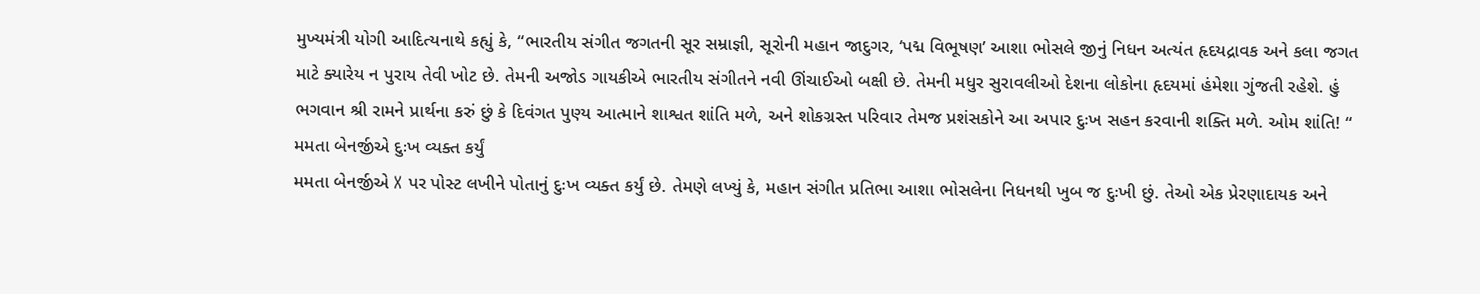મુખ્યમંત્રી યોગી આદિત્યનાથે કહ્યું કે, “ભારતીય સંગીત જગતની સૂર સમ્રાજ્ઞી, સૂરોની મહાન જાદુગર, ‘પદ્મ વિભૂષણ’ આશા ભોસલે જીનું નિધન અત્યંત હૃદયદ્રાવક અને કલા જગત માટે ક્યારેય ન પુરાય તેવી ખોટ છે. તેમની અજોડ ગાયકીએ ભારતીય સંગીતને નવી ઊંચાઈઓ બક્ષી છે. તેમની મધુર સુરાવલીઓ દેશના લોકોના હૃદયમાં હંમેશા ગુંજતી રહેશે. હું ભગવાન શ્રી રામને પ્રાર્થના કરું છું કે દિવંગત પુણ્ય આત્માને શાશ્વત શાંતિ મળે, અને શોકગ્રસ્ત પરિવાર તેમજ પ્રશંસકોને આ અપાર દુઃખ સહન કરવાની શક્તિ મળે. ઓમ શાંતિ! “
મમતા બેનર્જીએ દુઃખ વ્યક્ત કર્યું
મમતા બેનર્જીએ X પર પોસ્ટ લખીને પોતાનું દુઃખ વ્યક્ત કર્યું છે. તેમણે લખ્યું કે, મહાન સંગીત પ્રતિભા આશા ભોસલેના નિધનથી ખુબ જ દુઃખી છું. તેઓ એક પ્રેરણાદાયક અને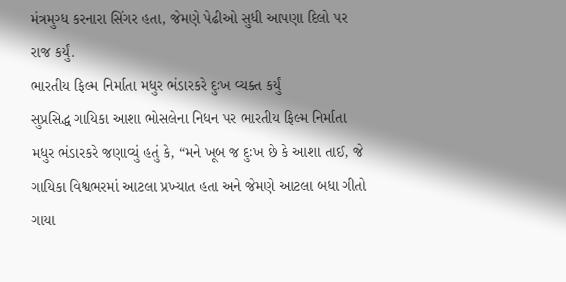મંત્રમુગ્ધ કરનારા સિંગર હતા, જેમણે પેઢીઓ સુધી આપણા દિલો પર રાજ કર્યું.
ભારતીય ફિલ્મ નિર્માતા મધુર ભંડારકરે દુઃખ વ્યક્ત કર્યું
સુપ્રસિદ્ધ ગાયિકા આશા ભોસલેના નિધન પર ભારતીય ફિલ્મ નિર્માતા મધુર ભંડારકરે જણાવ્યું હતું કે, “મને ખૂબ જ દુઃખ છે કે આશા તાઈ, જે ગાયિકા વિશ્વભરમાં આટલા પ્રખ્યાત હતા અને જેમણે આટલા બધા ગીતો ગાયા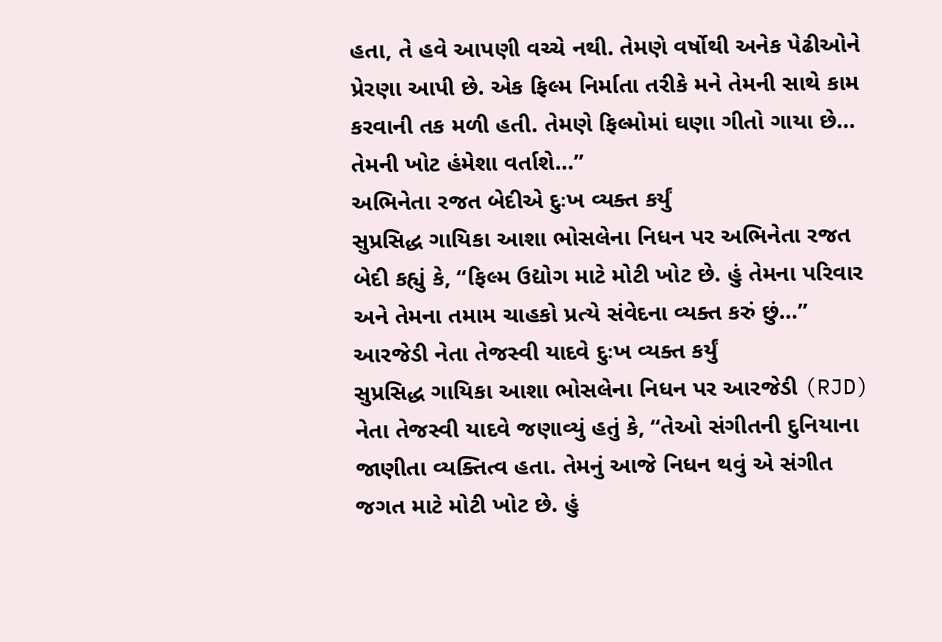હતા, તે હવે આપણી વચ્ચે નથી. તેમણે વર્ષોથી અનેક પેઢીઓને પ્રેરણા આપી છે. એક ફિલ્મ નિર્માતા તરીકે મને તેમની સાથે કામ કરવાની તક મળી હતી. તેમણે ફિલ્મોમાં ઘણા ગીતો ગાયા છે… તેમની ખોટ હંમેશા વર્તાશે…”
અભિનેતા રજત બેદીએ દુઃખ વ્યક્ત કર્યું
સુપ્રસિદ્ધ ગાયિકા આશા ભોસલેના નિધન પર અભિનેતા રજત બેદી કહ્યું કે, “ફિલ્મ ઉદ્યોગ માટે મોટી ખોટ છે. હું તેમના પરિવાર અને તેમના તમામ ચાહકો પ્રત્યે સંવેદના વ્યક્ત કરું છું…”
આરજેડી નેતા તેજસ્વી યાદવે દુઃખ વ્યક્ત કર્યું
સુપ્રસિદ્ધ ગાયિકા આશા ભોસલેના નિધન પર આરજેડી (RJD) નેતા તેજસ્વી યાદવે જણાવ્યું હતું કે, “તેઓ સંગીતની દુનિયાના જાણીતા વ્યક્તિત્વ હતા. તેમનું આજે નિધન થવું એ સંગીત જગત માટે મોટી ખોટ છે. હું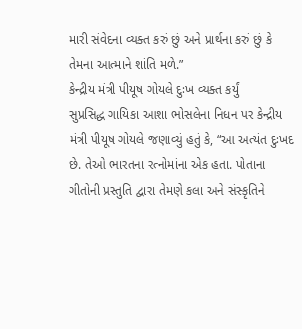મારી સંવેદના વ્યક્ત કરું છું અને પ્રાર્થના કરું છું કે તેમના આત્માને શાંતિ મળે.”
કેન્દ્રીય મંત્રી પીયૂષ ગોયલે દુઃખ વ્યક્ત કર્યું
સુપ્રસિદ્ધ ગાયિકા આશા ભોસલેના નિધન પર કેન્દ્રીય મંત્રી પીયૂષ ગોયલે જણાવ્યું હતું કે, “આ અત્યંત દુઃખદ છે. તેઓ ભારતના રત્નોમાંના એક હતા. પોતાના ગીતોની પ્રસ્તુતિ દ્વારા તેમણે કલા અને સંસ્કૃતિને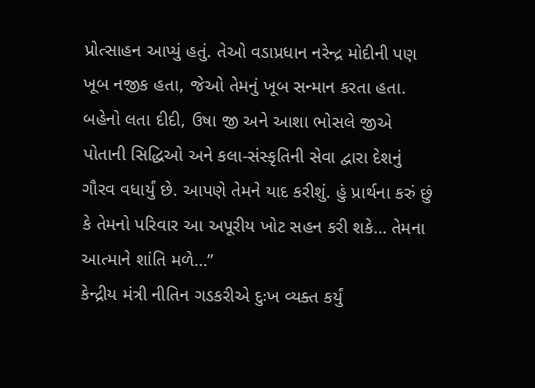પ્રોત્સાહન આપ્યું હતું. તેઓ વડાપ્રધાન નરેન્દ્ર મોદીની પણ ખૂબ નજીક હતા, જેઓ તેમનું ખૂબ સન્માન કરતા હતા. બહેનો લતા દીદી, ઉષા જી અને આશા ભોસલે જીએ પોતાની સિદ્ધિઓ અને કલા-સંસ્કૃતિની સેવા દ્વારા દેશનું ગૌરવ વધાર્યું છે. આપણે તેમને યાદ કરીશું. હું પ્રાર્થના કરું છું કે તેમનો પરિવાર આ અપૂરીય ખોટ સહન કરી શકે… તેમના આત્માને શાંતિ મળે…”
કેન્દ્રીય મંત્રી નીતિન ગડકરીએ દુઃખ વ્યક્ત કર્યું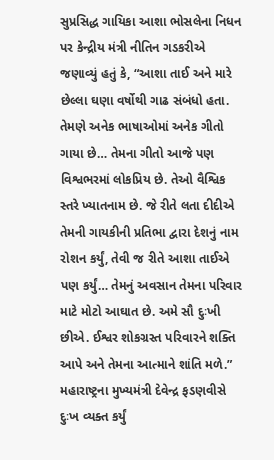સુપ્રસિદ્ધ ગાયિકા આશા ભોસલેના નિધન પર કેન્દ્રીય મંત્રી નીતિન ગડકરીએ જણાવ્યું હતું કે, “આશા તાઈ અને મારે છેલ્લા ઘણા વર્ષોથી ગાઢ સંબંધો હતા. તેમણે અનેક ભાષાઓમાં અનેક ગીતો ગાયા છે… તેમના ગીતો આજે પણ વિશ્વભરમાં લોકપ્રિય છે. તેઓ વૈશ્વિક સ્તરે ખ્યાતનામ છે. જે રીતે લતા દીદીએ તેમની ગાયકીની પ્રતિભા દ્વારા દેશનું નામ રોશન કર્યું, તેવી જ રીતે આશા તાઈએ પણ કર્યું… તેમનું અવસાન તેમના પરિવાર માટે મોટો આઘાત છે. અમે સૌ દુઃખી છીએ. ઈશ્વર શોકગ્રસ્ત પરિવારને શક્તિ આપે અને તેમના આત્માને શાંતિ મળે.”
મહારાષ્ટ્રના મુખ્યમંત્રી દેવેન્દ્ર ફડણવીસે દુઃખ વ્યક્ત કર્યું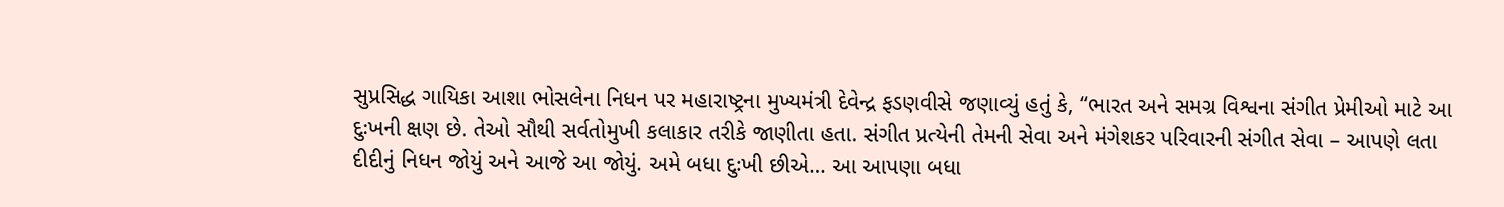સુપ્રસિદ્ધ ગાયિકા આશા ભોસલેના નિધન પર મહારાષ્ટ્રના મુખ્યમંત્રી દેવેન્દ્ર ફડણવીસે જણાવ્યું હતું કે, “ભારત અને સમગ્ર વિશ્વના સંગીત પ્રેમીઓ માટે આ દુઃખની ક્ષણ છે. તેઓ સૌથી સર્વતોમુખી કલાકાર તરીકે જાણીતા હતા. સંગીત પ્રત્યેની તેમની સેવા અને મંગેશકર પરિવારની સંગીત સેવા – આપણે લતા દીદીનું નિધન જોયું અને આજે આ જોયું. અમે બધા દુઃખી છીએ… આ આપણા બધા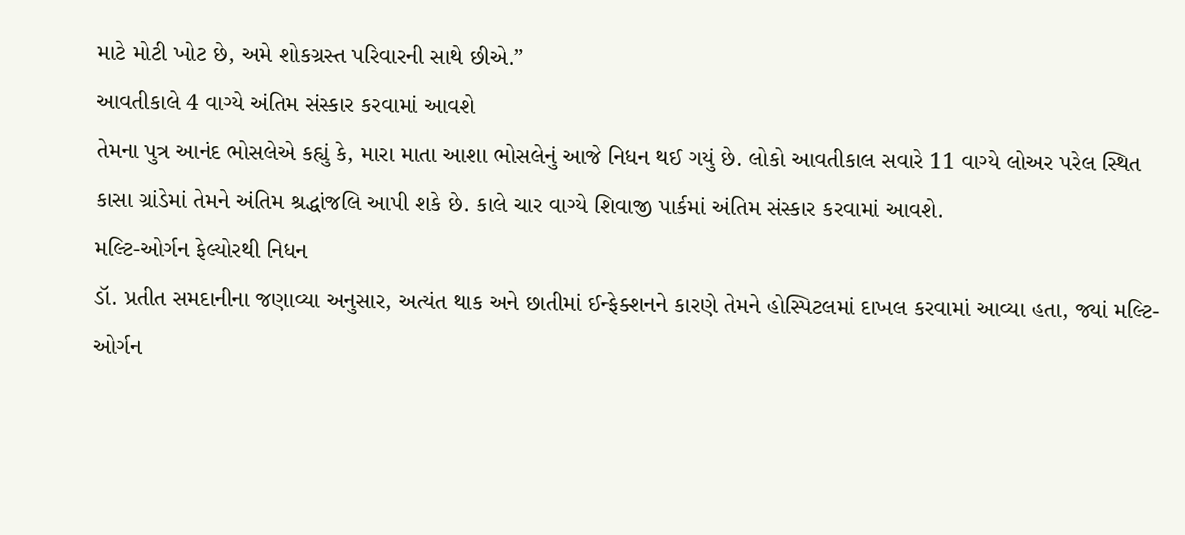માટે મોટી ખોટ છે, અમે શોકગ્રસ્ત પરિવારની સાથે છીએ.”
આવતીકાલે 4 વાગ્યે અંતિમ સંસ્કાર કરવામાં આવશે
તેમના પુત્ર આનંદ ભોસલેએ કહ્યું કે, મારા માતા આશા ભોસલેનું આજે નિધન થઈ ગયું છે. લોકો આવતીકાલ સવારે 11 વાગ્યે લોઅર પરેલ સ્થિત કાસા ગ્રાંડેમાં તેમને અંતિમ શ્રદ્ધાંજલિ આપી શકે છે. કાલે ચાર વાગ્યે શિવાજી પાર્કમાં અંતિમ સંસ્કાર કરવામાં આવશે.
મલ્ટિ-ઓર્ગન ફેલ્યોરથી નિધન
ડૉ. પ્રતીત સમદાનીના જણાવ્યા અનુસાર, અત્યંત થાક અને છાતીમાં ઈન્ફેક્શનને કારણે તેમને હોસ્પિટલમાં દાખલ કરવામાં આવ્યા હતા, જ્યાં મલ્ટિ-ઓર્ગન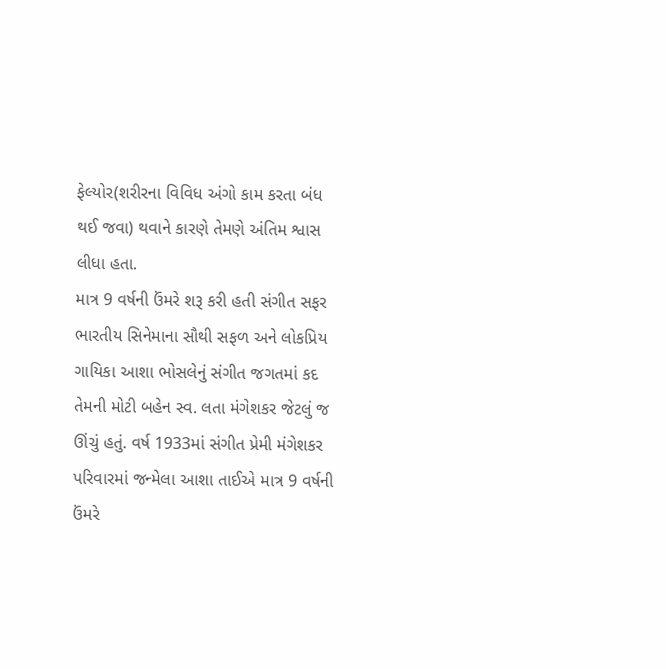ફેલ્યોર(શરીરના વિવિધ અંગો કામ કરતા બંધ થઈ જવા) થવાને કારણે તેમણે અંતિમ શ્વાસ લીધા હતા.
માત્ર 9 વર્ષની ઉંમરે શરૂ કરી હતી સંગીત સફર
ભારતીય સિનેમાના સૌથી સફળ અને લોકપ્રિય ગાયિકા આશા ભોસલેનું સંગીત જગતમાં કદ તેમની મોટી બહેન સ્વ. લતા મંગેશકર જેટલું જ ઊંચું હતું. વર્ષ 1933માં સંગીત પ્રેમી મંગેશકર પરિવારમાં જન્મેલા આશા તાઈએ માત્ર 9 વર્ષની ઉંમરે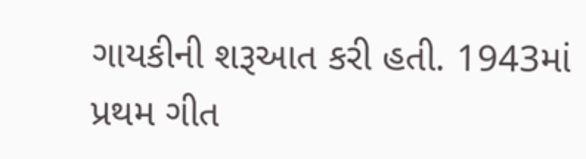ગાયકીની શરૂઆત કરી હતી. 1943માં પ્રથમ ગીત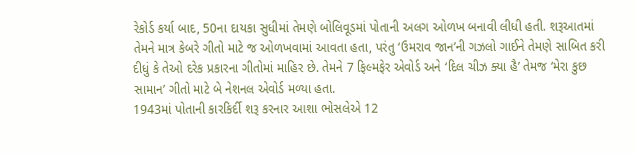રેકોર્ડ કર્યા બાદ, 50ના દાયકા સુધીમાં તેમણે બોલિવૂડમાં પોતાની અલગ ઓળખ બનાવી લીધી હતી. શરૂઆતમાં તેમને માત્ર કેબરે ગીતો માટે જ ઓળખવામાં આવતા હતા, પરંતુ ‘ઉમરાવ જાન’ની ગઝલો ગાઈને તેમણે સાબિત કરી દીધું કે તેઓ દરેક પ્રકારના ગીતોમાં માહિર છે. તેમને 7 ફિલ્મફેર એવોર્ડ અને ‘દિલ ચીઝ ક્યા હૈ’ તેમજ ‘મેરા કુછ સામાન’ ગીતો માટે બે નેશનલ એવોર્ડ મળ્યા હતા.
1943માં પોતાની કારકિર્દી શરૂ કરનાર આશા ભોસલેએ 12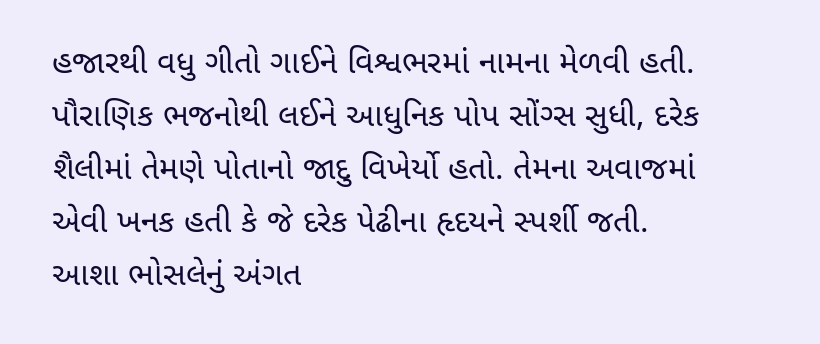હજારથી વધુ ગીતો ગાઈને વિશ્વભરમાં નામના મેળવી હતી. પૌરાણિક ભજનોથી લઈને આધુનિક પોપ સોંગ્સ સુધી, દરેક શૈલીમાં તેમણે પોતાનો જાદુ વિખેર્યો હતો. તેમના અવાજમાં એવી ખનક હતી કે જે દરેક પેઢીના હૃદયને સ્પર્શી જતી.
આશા ભોસલેનું અંગત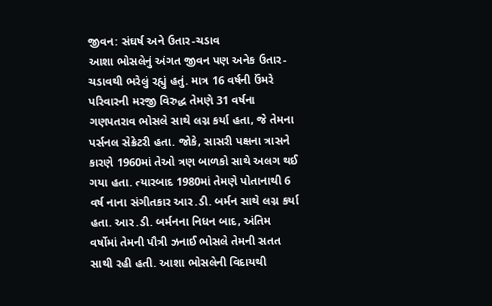જીવન: સંઘર્ષ અને ઉતાર-ચડાવ
આશા ભોસલેનું અંગત જીવન પણ અનેક ઉતાર-ચડાવથી ભરેલું રહ્યું હતું. માત્ર 16 વર્ષની ઉંમરે પરિવારની મરજી વિરુદ્ધ તેમણે 31 વર્ષના ગણપતરાવ ભોસલે સાથે લગ્ન કર્યા હતા, જે તેમના પર્સનલ સેક્રેટરી હતા. જોકે, સાસરી પક્ષના ત્રાસને કારણે 1960માં તેઓ ત્રણ બાળકો સાથે અલગ થઈ ગયા હતા. ત્યારબાદ 1980માં તેમણે પોતાનાથી 6 વર્ષ નાના સંગીતકાર આર.ડી. બર્મન સાથે લગ્ન કર્યા હતા. આર.ડી. બર્મનના નિધન બાદ, અંતિમ વર્ષોમાં તેમની પૌત્રી ઝનાઈ ભોસલે તેમની સતત સાથી રહી હતી. આશા ભોસલેની વિદાયથી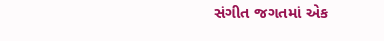સંગીત જગતમાં એક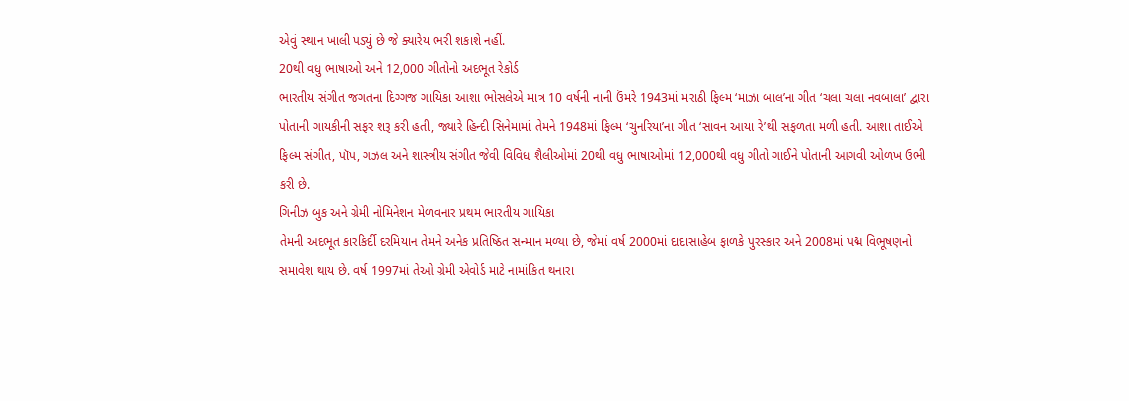એવું સ્થાન ખાલી પડ્યું છે જે ક્યારેય ભરી શકાશે નહીં.
20થી વધુ ભાષાઓ અને 12,000 ગીતોનો અદભૂત રેકોર્ડ
ભારતીય સંગીત જગતના દિગ્ગજ ગાયિકા આશા ભોસલેએ માત્ર 10 વર્ષની નાની ઉંમરે 1943માં મરાઠી ફિલ્મ ‘માઝા બાલ’ના ગીત ‘ચલા ચલા નવબાલા’ દ્વારા પોતાની ગાયકીની સફર શરૂ કરી હતી, જ્યારે હિન્દી સિનેમામાં તેમને 1948માં ફિલ્મ ‘ચુનરિયા’ના ગીત ‘સાવન આયા રે’થી સફળતા મળી હતી. આશા તાઈએ ફિલ્મ સંગીત, પૉપ, ગઝલ અને શાસ્ત્રીય સંગીત જેવી વિવિધ શૈલીઓમાં 20થી વધુ ભાષાઓમાં 12,000થી વધુ ગીતો ગાઈને પોતાની આગવી ઓળખ ઉભી કરી છે.
ગિનીઝ બુક અને ગ્રેમી નોમિનેશન મેળવનાર પ્રથમ ભારતીય ગાયિકા
તેમની અદભૂત કારકિર્દી દરમિયાન તેમને અનેક પ્રતિષ્ઠિત સન્માન મળ્યા છે, જેમાં વર્ષ 2000માં દાદાસાહેબ ફાળકે પુરસ્કાર અને 2008માં પદ્મ વિભૂષણનો સમાવેશ થાય છે. વર્ષ 1997માં તેઓ ગ્રેમી એવોર્ડ માટે નામાંકિત થનારા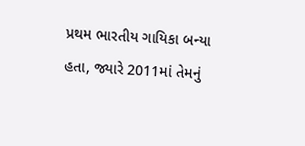પ્રથમ ભારતીય ગાયિકા બન્યા હતા, જ્યારે 2011માં તેમનું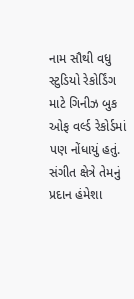નામ સૌથી વધુ સ્ટુડિયો રેકોર્ડિંગ માટે ગિનીઝ બુક ઓફ વર્લ્ડ રેકોર્ડમાં પણ નોંધાયું હતું. સંગીત ક્ષેત્રે તેમનું પ્રદાન હંમેશા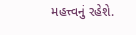મહત્ત્વનું રહેશે.